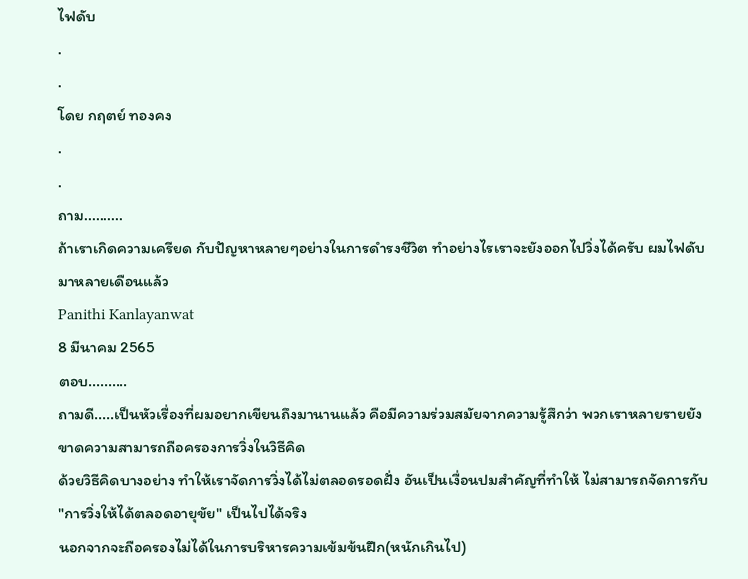ไฟดับ
.
.
โดย กฤตย์ ทองคง
.
.
ถาม..........
ถ้าเราเกิดความเครียด กับปัญหาหลายๆอย่างในการดำรงชีวิต ทำอย่างไรเราจะยังออกไปวิ่งได้ครับ ผมไฟดับมาหลายเดือนแล้ว
Panithi Kanlayanwat
8 มีนาคม 2565
ตอบ..........
ถามดี.....เป็นหัวเรื่องที่ผมอยากเขียนถึงมานานแล้ว คือมีความร่วมสมัยจากความรู้สึกว่า พวกเราหลายรายยังขาดความสามารถถือครองการวิ่งในวิธีคิด
ด้วยวิธีคิดบางอย่าง ทำให้เราจัดการวิ่งได้ไม่ตลอดรอดฝั่ง อันเป็นเงื่อนปมสำคัญที่ทำให้ ไม่สามารถจัดการกับ "การวิ่งให้ได้ตลอดอายุขัย" เป็นไปได้จริง
นอกจากจะถือครองไม่ได้ในการบริหารความเข้มข้นฝึก(หนักเกินไป)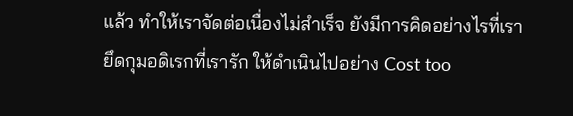แล้ว ทำให้เราจัดต่อเนื่องไม่สำเร็จ ยังมีการคิดอย่างไรที่เรายึดกุมอดิเรกที่เรารัก ให้ดำเนินไปอย่าง Cost too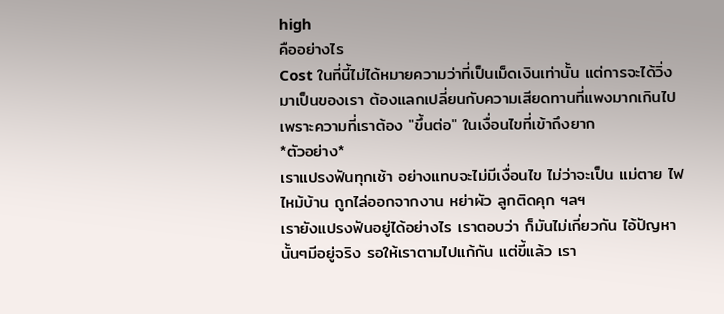high
คืออย่างไร
Cost ในที่นี้ไม่ได้หมายความว่าที่เป็นเม็ดเงินเท่านั้น แต่การจะได้วิ่งมาเป็นของเรา ต้องแลกเปลี่ยนกับความเสียดทานที่แพงมากเกินไป เพราะความที่เราต้อง "ขึ้นต่อ" ในเงื่อนไขที่เข้าถึงยาก
*ตัวอย่าง*
เราแปรงฟันทุกเช้า อย่างแทบจะไม่มีเงื่อนไข ไม่ว่าจะเป็น แม่ตาย ไฟไหม้บ้าน ถูกไล่ออกจากงาน หย่าผัว ลูกติดคุก ฯลฯ
เรายังแปรงฟันอยู่ได้อย่างไร เราตอบว่า ก็มันไม่เกี่ยวกัน ไอ้ปัญหานั้นๆมีอยู่จริง รอให้เราตามไปแก้กัน แต่ขี้แล้ว เรา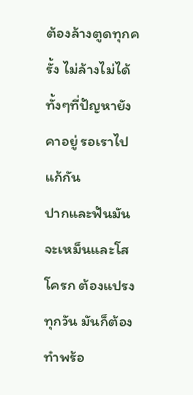ต้องล้างตูดทุกครั้ง ไม่ล้างไม่ได้ ทั้งๆที่ปัญหายังคาอยู่ รอเราไปแก้กัน
ปากและฟันมันจะเหม็นและโสโครก ต้องแปรงทุกวัน มันก็ต้องทำพร้อ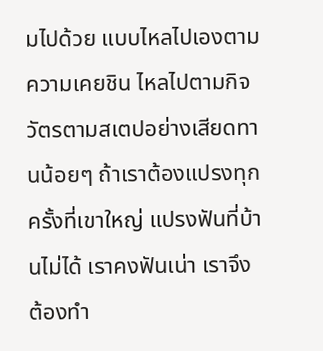มไปด้วย แบบไหลไปเองตามความเคยชิน ไหลไปตามกิจวัตรตามสเตปอย่างเสียดทานน้อยๆ ถ้าเราต้องแปรงทุกครั้งที่เขาใหญ่ แปรงฟันที่บ้านไม่ได้ เราคงฟันเน่า เราจึงต้องทำ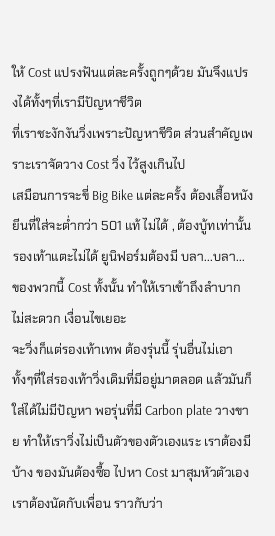ให้ Cost แปรงฟันแต่ละครั้งถูกๆด้วย มันจึงแปรงได้ทั้งๆที่เรามีปัญหาชีวิต
ที่เราชะงักงันวิ่งเพราะปัญหาชีวิต ส่วนสำคัญเพราะเราจัดวาง Cost วิ่ง ไว้สูงเกินไป
เสมือนการจะขี่ Big Bike แต่ละครั้ง ต้องเสื้อหนัง ยีนที่ใส่จะต่ำกว่า 501 แท้ ไม่ได้ , ต้องบู้ทเท่านั้น รองเท้าแตะไม่ได้ ยูนิฟอร์มต้องมี บลา...บลา...
ของพวกนี้ Cost ทั้งนั้น ทำให้เราเข้าถึงลำบาก ไม่สะดวก เงื่อนไขเยอะ
จะวิ่งก็แต่รองเท้าเทพ ต้องรุ่นนี้ รุ่นอื่นไม่เอา ทั้งๆที่ใส่รองเท้าวิ่งเดิมที่มีอยู่มาตลอด แล้วมันก็ใส่ได้ไม่มีปัญหา พอรุ่นที่มี Carbon plate วางขาย ทำให้เราวิ่งไม่เป็นตัวของตัวเองแระ เราต้องมีบ้าง ของมันต้องซื้อ ไปหา Cost มาสุมหัวตัวเอง
เราต้องนัดกับเพื่อน ราวกับว่า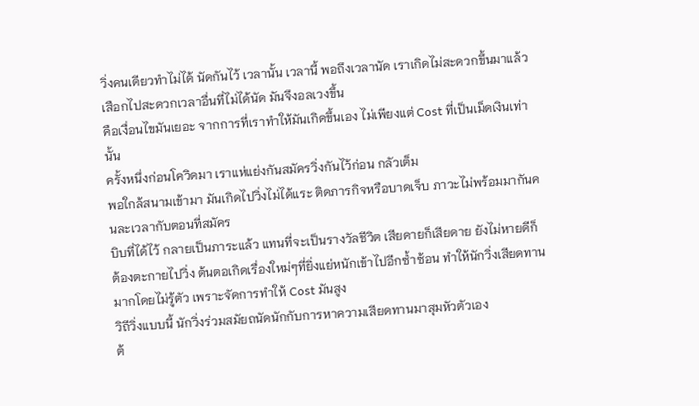วิ่งคนเดียวทำไม่ได้ นัดกันไว้ เวลานั้น เวลานี้ พอถึงเวลานัด เราเกิดไม่สะดวกขึ้นมาแล้ว เสือกไปสะดวกเวลาอื่นที่ไม่ได้นัด มันจึงอลเวงขึ้น
คือเงื่อนไขมันเยอะ จากการที่เราทำให้มันเกิดขึ้นเอง ไม่เพียงแต่ Cost ที่เป็นเม็ดเงินเท่านั้น
ครั้งหนึ่งก่อนโควิดมา เราแห่แย่งกันสมัครวิ่งกันไว้ก่อน กลัวเต็ม
พอใกล้สนามเข้ามา มันเกิดไปวิ่งไม่ได้แระ ติดภารกิจหรือบาดเจ็บ ภาวะไม่พร้อมมากันคนละเวลากับตอนที่สมัคร
บิบที่ได้ไว้ กลายเป็นภาระแล้ว แทนที่จะเป็นรางวัลชีวิต เสียดายก็เสียดาย ยังไม่หายดีก็ต้องตะกายไปวิ่ง ต้นตอเกิดเรื่องใหม่ๆที่ยิ่งแย่หนักเข้าไปอีกซ้ำซ้อน ทำให้นักวิ่งเสียดทานมากโดยไม่รู้ตัว เพราะจัดการทำให้ Cost มันสูง
วิถีวิ่งแบบนี้ นักวิ่งร่วมสมัยถนัดนักกับการหาความเสียดทานมาสุมหัวตัวเอง
ต้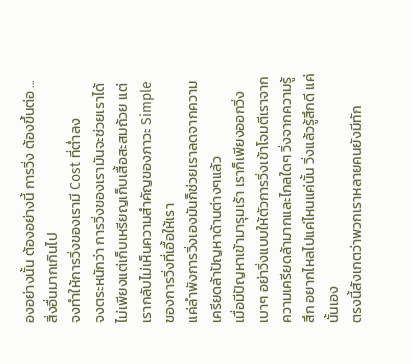องอย่างนั้น ต้องอย่างนี้ การวิ่ง ต้องขึ้นต่อ ... สิ่งอื่นมากเกินไป
จงทำให้การวิ่งของเรามี Cost ที่ต่ำลง
จงตระหนักว่า การวิ่งของเรามันจะช่วยเราได้ไม่เพียงแต่เก็บเหรียญเก็บเสื้อสะสมถ้วย แต่เรากลับไม่เห็นความสำคัญของภาวะ Simple ของการวิ่งที่เอื้อให้เรา
แค่ลำพังการวิ่งเองมันก็ช่วยเราลดจากความเครียดล้าปัญหาด้านต่างๆแล้ว
เมื่อมีปัญหาเข้ามารุมเร้า เราก็เพียงออกวิ่งเบาๆ อย่าวิ่งแบบให้ตัวการวิ่งเข้าโจมตีเราจากความเครียดล้ามากและไกลใดๆ วิ่งจากความรู้สึก อยากไหลไปแค่ไหนแค่นั้น วิ่งแล้วรู้สึกดี แค่นั้นเอง
ตรงนี้สังเกตว่าพวกเราหลายคนยังมีทัก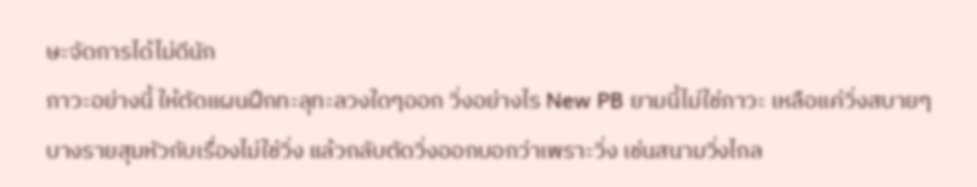ษะจัดการได้ไม่ดีนัก
ภาวะอย่างนี้ ให้ตัดแผนฝึกทะลุทะลวงใดๆออก วิ่งอย่างไร New PB ยามนี้ไม่ใช่ภาวะ เหลือแค่วิ่งสบายๆ
บางรายสุมหัวกับเรื่องไม่ใช่วิ่ง แล้วกลับตัดวิ่งออกบอกว่าเพราะวิ่ง เช่นสนามวิ่งไกล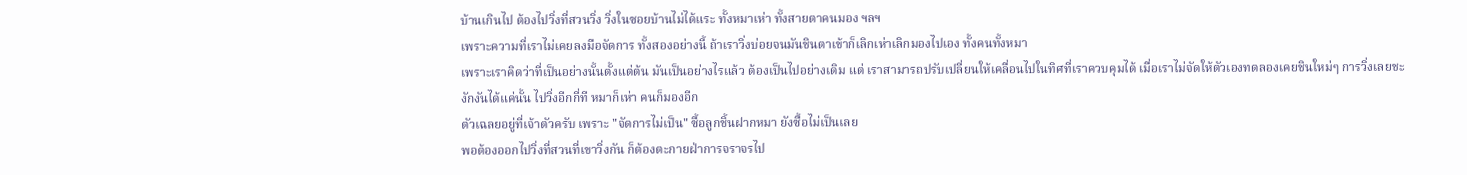บ้านเกินไป ต้องไปวิ่งที่สวนวิ่ง วิ่งในซอยบ้านไม่ได้แระ ทั้งหมาเห่า ทั้งสายตาคนมอง ฯลฯ
เพราะความที่เราไม่เคยลงมือจัดการ ทั้งสองอย่างนี้ ถ้าเราวิ่งบ่อยจนมันชินตาเข้าก็เลิกเห่าเลิกมองไปเอง ทั้งคนทั้งหมา
เพราะเราคิดว่าที่เป็นอย่างนั้นตั้งแต่ต้น มันเป็นอย่างไรแล้ว ต้องเป็นไปอย่างเดิม แต่ เราสามารถปรับเปลี่ยนให้เคลื่อนไปในทิศที่เราควบคุมได้ เมื่อเราไม่จัดให้ตัวเองทดลองเคยชินใหม่ๆ การวิ่งเลยชะงักงันได้แค่นั้น ไปวิ่งอีกกี่ที หมาก็เห่า คนก็มองอีก
ตัวเฉลยอยู่ที่เจ้าตัวครับ เพราะ "จัดการไม่เป็น" ซื้อลูกชิ้นฝากหมา ยังซื้อไม่เป็นเลย
พอต้องออกไปวิ่งที่สวนที่เขาวิ่งกัน ก็ต้องตะกายฝ่าการจราจรไป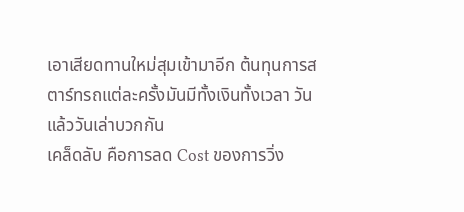เอาเสียดทานใหม่สุมเข้ามาอีก ต้นทุนการสตาร์ทรถแต่ละครั้งมันมีทั้งเงินทั้งเวลา วันแล้ววันเล่าบวกกัน
เคล็ดลับ คือการลด Cost ของการวิ่ง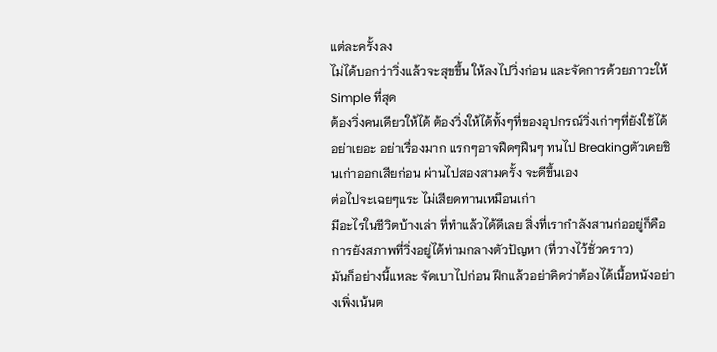แต่ละครั้งลง
ไม่ได้บอกว่าวิ่งแล้วจะสุขขึ้น ให้ลงไปวิ่งก่อน และจัดการด้วยภาวะให้ Simple ที่สุด
ต้องวิ่งคนเดียวให้ได้ ต้องวิ่งให้ได้ทั้งๆที่ของอุปกรณ์วิ่งเก่าๆที่ยังใช้ได้ อย่าเยอะ อย่าเรื่องมาก แรกๆอาจฝืดๆฝืนๆ ทนไป Breakingตัวเคยชินเก่าออกเสียก่อน ผ่านไปสองสามครั้ง จะดีขึ้นเอง
ต่อไปจะเฉยๆแระ ไม่เสียดทานเหมือนเก่า
มีอะไรในชีวิตบ้างเล่า ที่ทำแล้วได้ดีเลย สิ่งที่เรากำลังสานก่ออยู่ก็คือ การยังสภาพที่วิ่งอยู่ได้ท่ามกลางตัวปัญหา (ที่วางไว้ชั่วคราว)
มันก็อย่างนี้แหละ จัดเบาไปก่อน ฝึกแล้วอย่าคิดว่าต้องได้เนื้อหนังอย่างเพิ่งเน้นต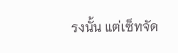รงนั้น แต่เซ็ทจัด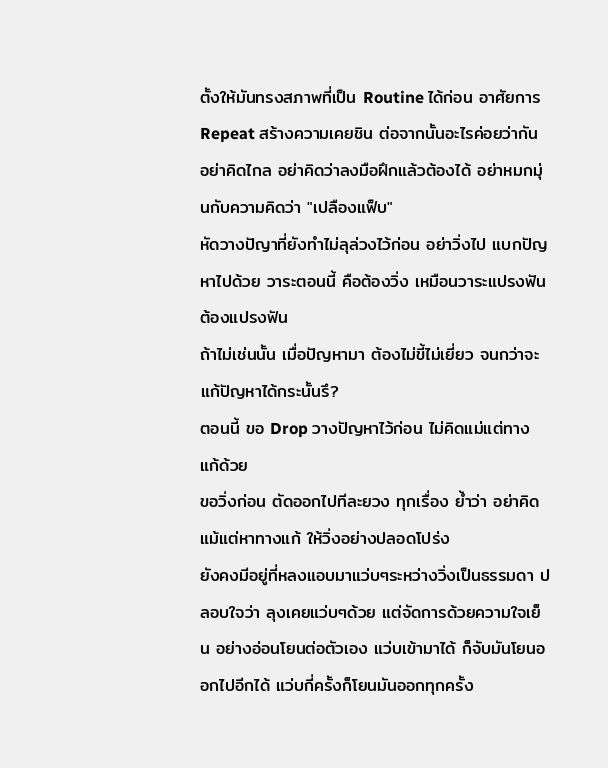ตั้งให้มันทรงสภาพที่เป็น Routine ได้ก่อน อาศัยการ Repeat สร้างความเคยชิน ต่อจากนั้นอะไรค่อยว่ากัน อย่าคิดไกล อย่าคิดว่าลงมือฝึกแล้วต้องได้ อย่าหมกมุ่นกับความคิดว่า "เปลืองแฟ็บ"
หัดวางปัญาที่ยังทำไม่ลุล่วงไว้ก่อน อย่าวิ่งไป แบกปัญหาไปด้วย วาระตอนนี้ คือต้องวิ่ง เหมือนวาระแปรงฟัน ต้องแปรงฟัน
ถ้าไม่เช่นนั้น เมื่อปัญหามา ต้องไม่ขี้ไม่เยี่ยว จนกว่าจะแก้ปัญหาได้กระนั้นรึ?
ตอนนี้ ขอ Drop วางปัญหาไว้ก่อน ไม่คิดแม่แต่ทางแก้ด้วย
ขอวิ่งก่อน ตัดออกไปทีละยวง ทุกเรื่อง ย้ำว่า อย่าคิดแม้แต่หาทางแก้ ให้วิ่งอย่างปลอดโปร่ง
ยังคงมีอยู่ที่หลงแอบมาแว่บๆระหว่างวิ่งเป็นธรรมดา ปลอบใจว่า ลุงเคยแว่บๆด้วย แต่จัดการด้วยความใจเย็น อย่างอ่อนโยนต่อตัวเอง แว่บเข้ามาได้ ก็จับมันโยนออกไปอีกได้ แว่บกี่ครั้งก็โยนมันออกทุกครั้ง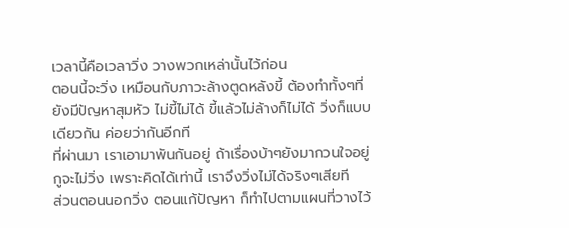เวลานี้คือเวลาวิ่ง วางพวกเหล่านั้นไว้ก่อน
ตอนนี้จะวิ่ง เหมือนกับภาวะล้างตูดหลังขี้ ต้องทำทั้งๆที่ยังมีปัญหาสุมหัว ไม่ขี้ไม่ได้ ขี้แล้วไม่ล้างก็ไม่ได้ วิ่งก็แบบเดียวกัน ค่อยว่ากันอีกที
ที่ผ่านมา เราเอามาพันกันอยู่ ถ้าเรื่องบ้าๆยังมากวนใจอยู่ กูจะไม่วิ่ง เพราะคิดได้เท่านี้ เราจึงวิ่งไม่ได้จริงๆเสียที
ส่วนตอนนอกวิ่ง ตอนแก้ปัญหา ก็ทำไปตามแผนที่วางไว้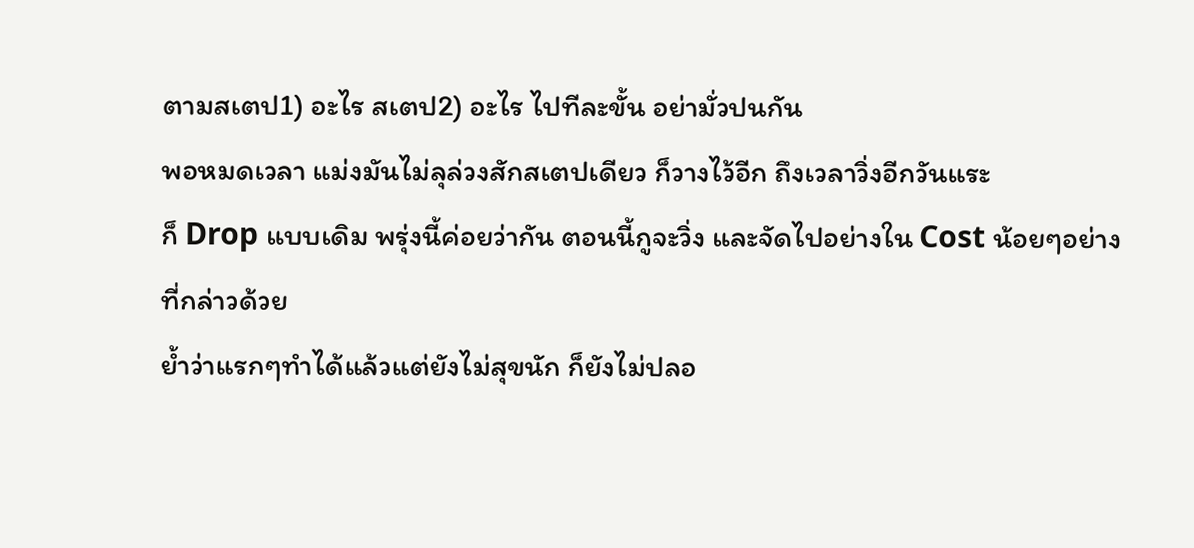ตามสเตป1) อะไร สเตป2) อะไร ไปทีละขั้น อย่ามั่วปนกัน
พอหมดเวลา แม่งมันไม่ลุล่วงสักสเตปเดียว ก็วางไว้อีก ถึงเวลาวิ่งอีกวันแระ
ก็ Drop แบบเดิม พรุ่งนี้ค่อยว่ากัน ตอนนี้กูจะวิ่ง และจัดไปอย่างใน Cost น้อยๆอย่างที่กล่าวด้วย
ย้ำว่าแรกๆทำได้แล้วแต่ยังไม่สุขนัก ก็ยังไม่ปลอ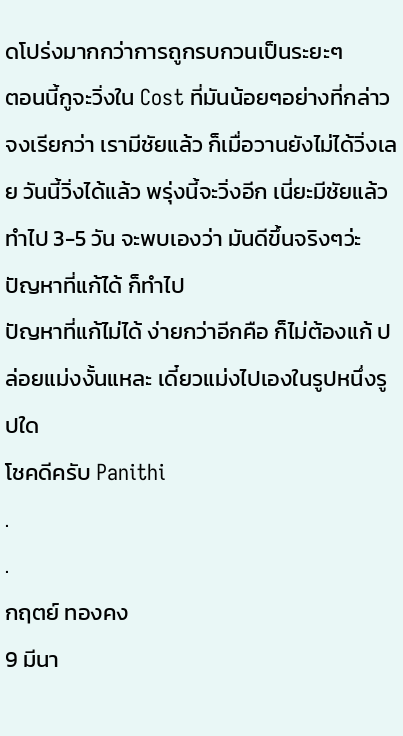ดโปร่งมากกว่าการถูกรบกวนเป็นระยะๆ
ตอนนี้กูจะวิ่งใน Cost ที่มันน้อยๆอย่างที่กล่าว
จงเรียกว่า เรามีชัยแล้ว ก็เมื่อวานยังไม่ได้วิ่งเลย วันนี้วิ่งได้แล้ว พรุ่งนี้จะวิ่งอีก เนี่ยะมีชัยแล้ว
ทำไป 3-5 วัน จะพบเองว่า มันดีขึ้นจริงๆว่ะ
ปัญหาที่แก้ได้ ก็ทำไป
ปัญหาที่แก้ไม่ได้ ง่ายกว่าอีกคือ ก็ไม่ต้องแก้ ปล่อยแม่งงั้นแหละ เดี๋ยวแม่งไปเองในรูปหนึ่งรูปใด
โชคดีครับ Panithi
.
.
กฤตย์ ทองคง
9 มีนา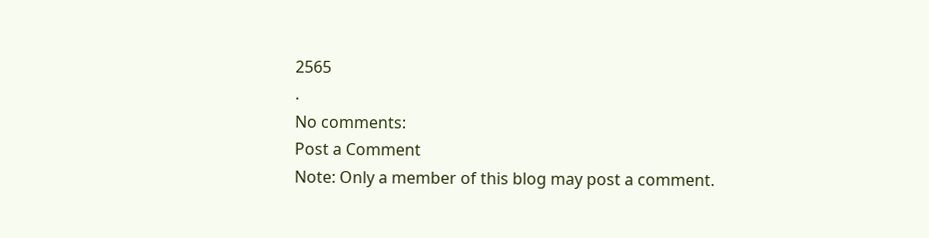2565
.
No comments:
Post a Comment
Note: Only a member of this blog may post a comment.